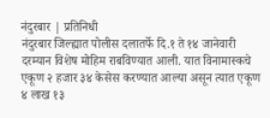नंदुरबार | प्रतिनिधी
नंदुरबार जिल्ह्यात पोलीस दलातर्फे दि.१ ते १४ जानेवारी दरम्यान विशेष मोहिम राबविण्यात आली. यात विनामास्कचे एकूण २ हजार ३४ केसेस करण्यात आल्या असून त्यात एकूण ४ लाख १३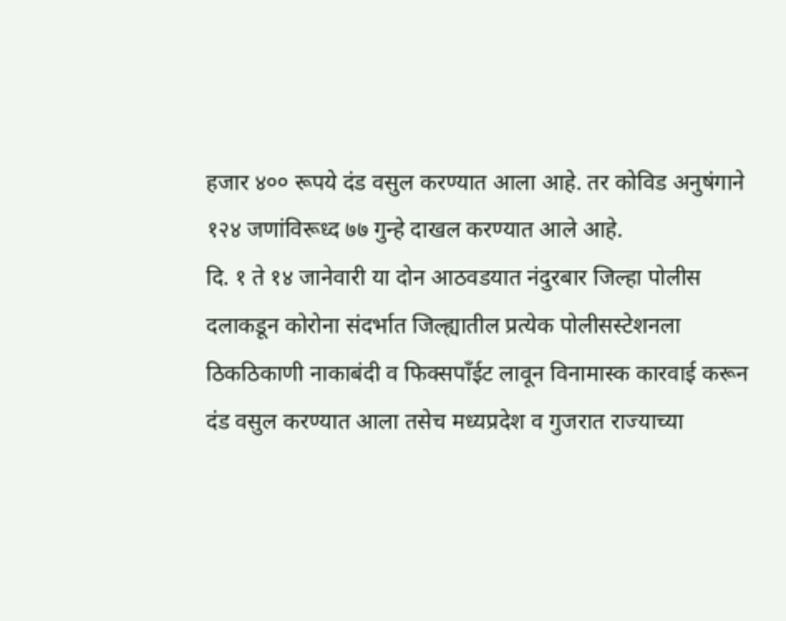हजार ४०० रूपये दंड वसुल करण्यात आला आहे. तर कोविड अनुषंगाने १२४ जणांविरूध्द ७७ गुन्हे दाखल करण्यात आले आहे.
दि. १ ते १४ जानेवारी या दोन आठवडयात नंदुरबार जिल्हा पोलीस दलाकडून कोरोना संदर्भात जिल्ह्यातील प्रत्येक पोलीसस्टेशनला ठिकठिकाणी नाकाबंदी व फिक्सपॉंईट लावून विनामास्क कारवाई करून दंड वसुल करण्यात आला तसेच मध्यप्रदेश व गुजरात राज्याच्या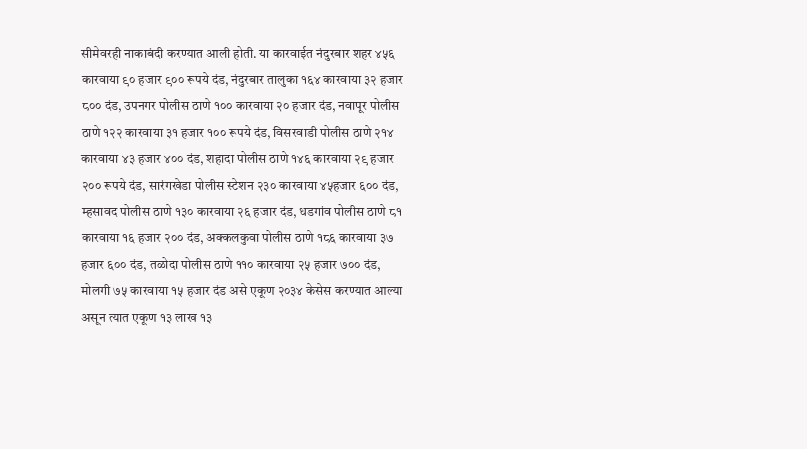सीमेवरही नाकाबंदी करण्यात आली होती. या कारवाईत नंदुरबार शहर ४५६ कारवाया ९० हजार ९०० रूपये दंड, नंदुरबार तालुका १६४ कारवाया ३२ हजार ८०० दंड, उपनगर पोलीस ठाणे १०० कारवाया २० हजार दंड, नवापूर पोलीस ठाणे १२२ कारवाया ३१ हजार १०० रूपये दंड, विसरवाडी पोलीस ठाणे २१४ कारवाया ४३ हजार ४०० दंड, शहादा पोलीस ठाणे १४६ कारवाया २९ हजार २०० रूपये दंड, सारंगखेडा पोलीस स्टेशन २३० कारवाया ४५हजार ६०० दंड, म्हसावद पोलीस ठाणे १३० कारवाया २६ हजार दंड, धडगांव पोलीस ठाणे ८१ कारवाया १६ हजार २०० दंड, अक्कलकुवा पोलीस ठाणे १८६ कारवाया ३७ हजार ६०० दंड, तळोदा पोलीस ठाणे ११० कारवाया २५ हजार ७०० दंड, मोलगी ७५ कारवाया १५ हजार दंड असे एकूण २०३४ केसेस करण्यात आल्या असून त्यात एकूण १३ लाख १३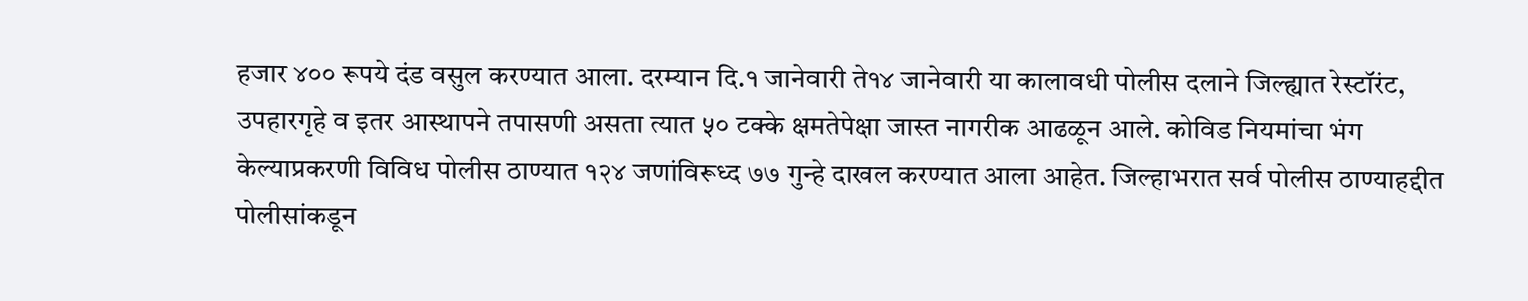हजार ४०० रूपये दंड वसुल करण्यात आला. दरम्यान दि.१ जानेवारी ते१४ जानेवारी या कालावधी पोलीस दलाने जिल्ह्यात रेस्टॉरंट, उपहारगृहे व इतर आस्थापने तपासणी असता त्यात ५० टक्के क्षमतेपेक्षा जास्त नागरीक आढळून आले. कोविड नियमांचा भंग केल्याप्रकरणी विविध पोलीस ठाण्यात १२४ जणांविरूध्द ७७ गुन्हे दाखल करण्यात आला आहेत. जिल्हाभरात सर्व पोलीस ठाण्याहद्दीत पोलीसांकडून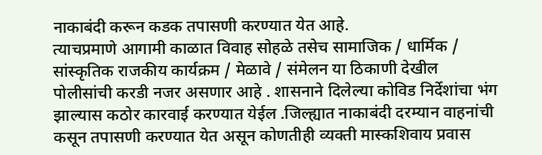नाकाबंदी करून कडक तपासणी करण्यात येत आहे.
त्याचप्रमाणे आगामी काळात विवाह सोहळे तसेच सामाजिक / धार्मिक / सांस्कृतिक राजकीय कार्यक्रम / मेळावे / संमेलन या ठिकाणी देखील पोलीसांची करडी नजर असणार आहे . शासनाने दिलेल्या कोविड निर्देशांचा भंग झाल्यास कठोर कारवाई करण्यात येईल .जिल्ह्यात नाकाबंदी दरम्यान वाहनांची कसून तपासणी करण्यात येत असून कोणतीही व्यक्ती मास्कशिवाय प्रवास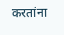करतांना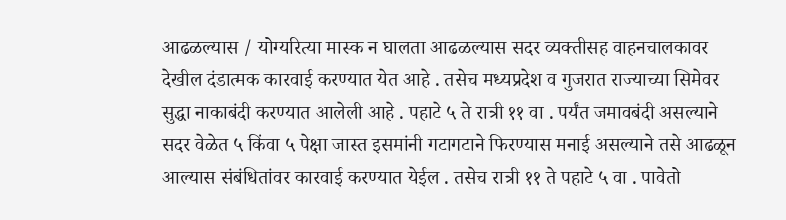आढळल्यास / योग्यरित्या मास्क न घालता आढळल्यास सदर व्यक्तीसह वाहनचालकावर देखील दंडात्मक कारवाई करण्यात येत आहे . तसेच मध्यप्रदेश व गुजरात राज्याच्या सिमेवर सुद्धा नाकाबंदी करण्यात आलेली आहे . पहाटे ५ ते रात्री ११ वा . पर्यंत जमावबंदी असल्याने सदर वेळेत ५ किंवा ५ पेक्षा जास्त इसमांनी गटागटाने फिरण्यास मनाई असल्याने तसे आढळून आल्यास संबंधितांवर कारवाई करण्यात येईल . तसेच रात्री ११ ते पहाटे ५ वा . पावेतो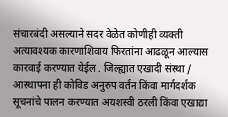संचारबंदी असल्याने सदर वेळेत कोणीही व्यक्ती अत्यावश्यक कारणाशिवाय फिरतांना आढळून आल्यास कारवाई करण्यात येईल . जिल्ह्यात एखादी संस्था / आस्थापना ही कोविड अनुरुप वर्तन किंवा मार्गदर्शक सूचनांचे पालन करण्यात अयशस्वी ठरली किंवा एखाद्या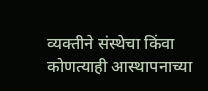व्यक्तीने संस्थेचा किंवा कोणत्याही आस्थापनाच्या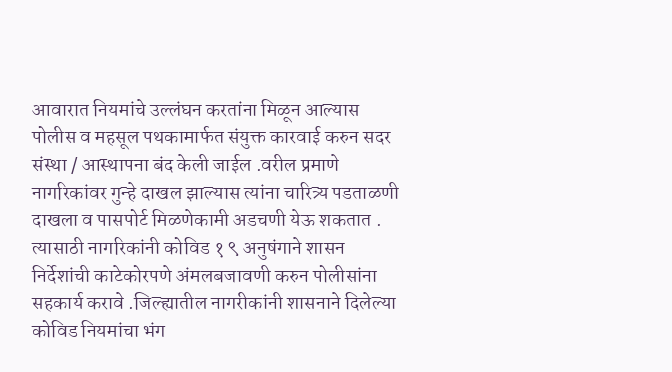आवारात नियमांचे उल्लंघन करतांना मिळून आल्यास पोलीस व महसूल पथकामार्फत संयुक्त कारवाई करुन सदर संस्था / आस्थापना बंद केली जाईल .वरील प्रमाणे नागरिकांवर गुन्हे दाखल झाल्यास त्यांना चारित्र्य पडताळणी दाखला व पासपोर्ट मिळणेकामी अडचणी येऊ शकतात . त्यासाठी नागरिकांनी कोविड १ ९ अनुषंगाने शासन निर्देशांची काटेकोरपणे अंमलबजावणी करुन पोलीसांना सहकार्य करावे .जिल्ह्यातील नागरीकांनी शासनाने दिलेल्या कोविड नियमांचा भंग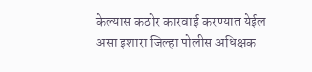केल्यास कठोर कारवाई करण्यात येईल असा इशारा जिल्हा पोलीस अधिक्षक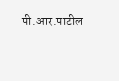पी.आर.पाटील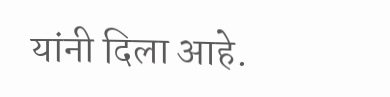यांनी दिला आहे.